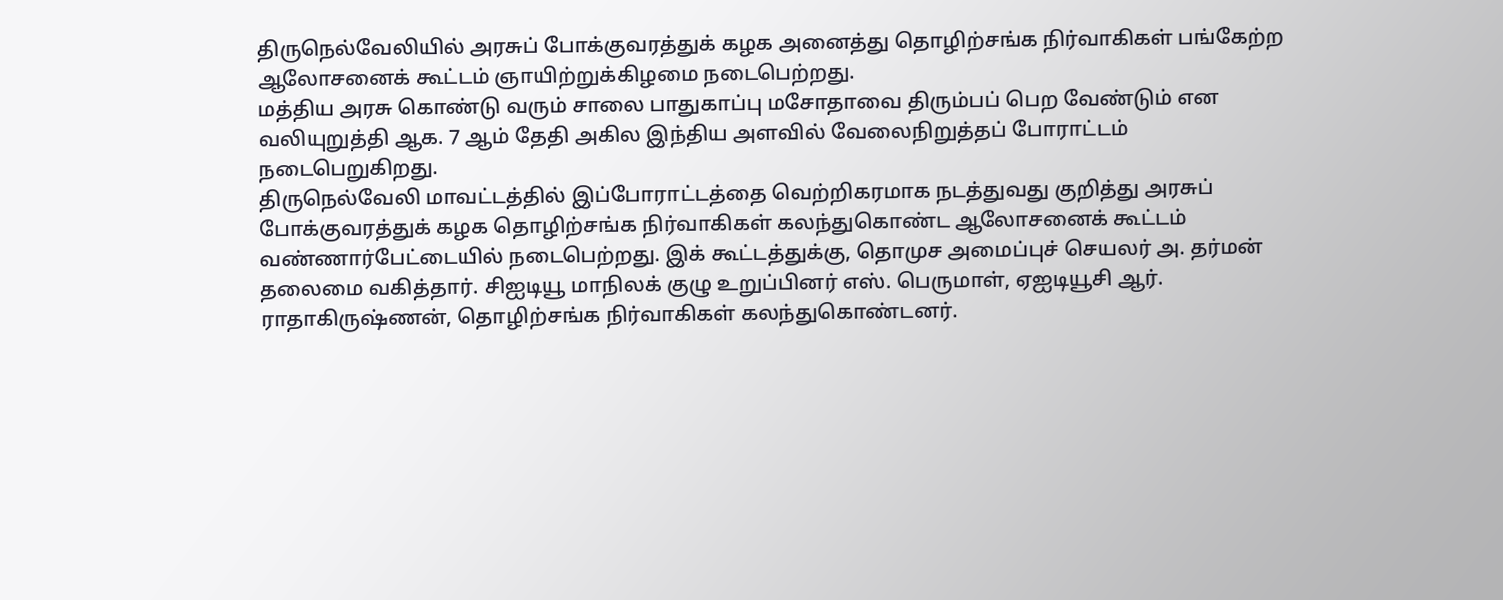திருநெல்வேலியில் அரசுப் போக்குவரத்துக் கழக அனைத்து தொழிற்சங்க நிர்வாகிகள் பங்கேற்ற ஆலோசனைக் கூட்டம் ஞாயிற்றுக்கிழமை நடைபெற்றது.
மத்திய அரசு கொண்டு வரும் சாலை பாதுகாப்பு மசோதாவை திரும்பப் பெற வேண்டும் என வலியுறுத்தி ஆக. 7 ஆம் தேதி அகில இந்திய அளவில் வேலைநிறுத்தப் போராட்டம் நடைபெறுகிறது.
திருநெல்வேலி மாவட்டத்தில் இப்போராட்டத்தை வெற்றிகரமாக நடத்துவது குறித்து அரசுப் போக்குவரத்துக் கழக தொழிற்சங்க நிர்வாகிகள் கலந்துகொண்ட ஆலோசனைக் கூட்டம் வண்ணார்பேட்டையில் நடைபெற்றது. இக் கூட்டத்துக்கு, தொமுச அமைப்புச் செயலர் அ. தர்மன் தலைமை வகித்தார். சிஐடியூ மாநிலக் குழு உறுப்பினர் எஸ். பெருமாள், ஏஐடியூசி ஆர். ராதாகிருஷ்ணன், தொழிற்சங்க நிர்வாகிகள் கலந்துகொண்டனர்.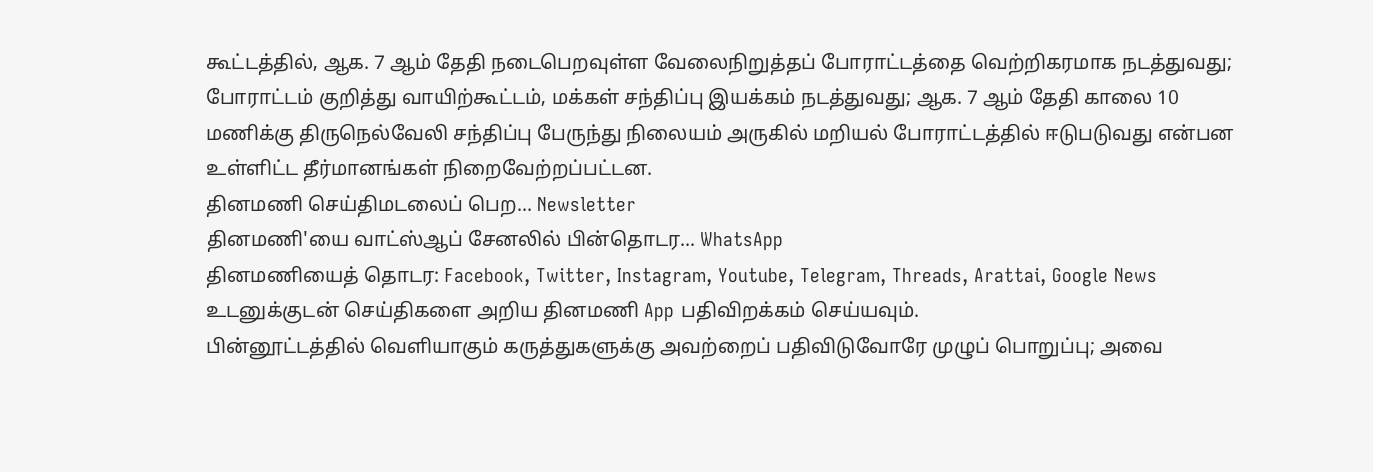கூட்டத்தில், ஆக. 7 ஆம் தேதி நடைபெறவுள்ள வேலைநிறுத்தப் போராட்டத்தை வெற்றிகரமாக நடத்துவது; போராட்டம் குறித்து வாயிற்கூட்டம், மக்கள் சந்திப்பு இயக்கம் நடத்துவது; ஆக. 7 ஆம் தேதி காலை 10 மணிக்கு திருநெல்வேலி சந்திப்பு பேருந்து நிலையம் அருகில் மறியல் போராட்டத்தில் ஈடுபடுவது என்பன உள்ளிட்ட தீர்மானங்கள் நிறைவேற்றப்பட்டன.
தினமணி செய்திமடலைப் பெற... Newsletter
தினமணி'யை வாட்ஸ்ஆப் சேனலில் பின்தொடர... WhatsApp
தினமணியைத் தொடர: Facebook, Twitter, Instagram, Youtube, Telegram, Threads, Arattai, Google News
உடனுக்குடன் செய்திகளை அறிய தினமணி App பதிவிறக்கம் செய்யவும்.
பின்னூட்டத்தில் வெளியாகும் கருத்துகளுக்கு அவற்றைப் பதிவிடுவோரே முழுப் பொறுப்பு; அவை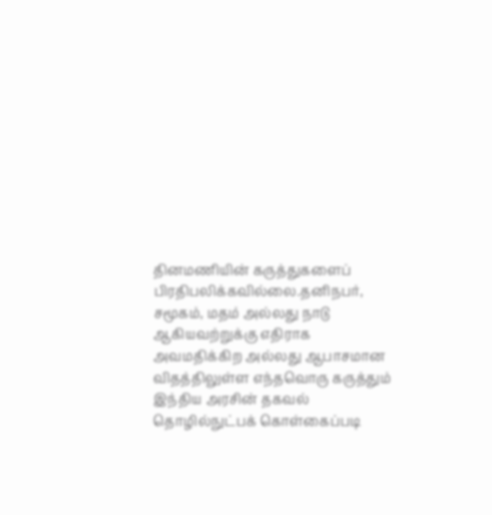தினமணியின் கருத்துகளைப் பிரதிபலிக்கவில்லை.தனிநபர், சமூகம், மதம் அல்லது நாடு ஆகியவற்றுக்கு எதிராக அவமதிக்கிற அல்லது ஆபாசமான விதத்திலுள்ள எந்தவொரு கருத்தும் இந்திய அரசின் தகவல் தொழில்நுட்பக் கொள்கைப்படி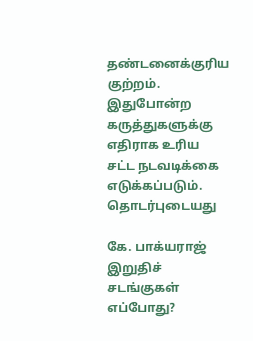தண்டனைக்குரிய குற்றம். இதுபோன்ற கருத்துகளுக்கு எதிராக உரிய சட்ட நடவடிக்கை எடுக்கப்படும்.
தொடர்புடையது

கே. பாக்யராஜ் இறுதிச் சடங்குகள் எப்போது?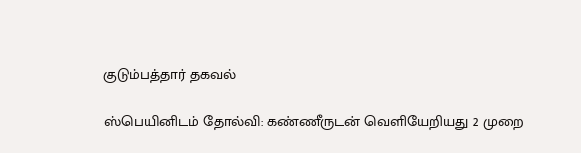குடும்பத்தார் தகவல்

ஸ்பெயினிடம் தோல்வி: கண்ணீருடன் வெளியேறியது 2 முறை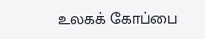உலகக் கோப்பை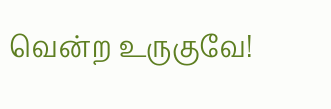வென்ற உருகுவே!